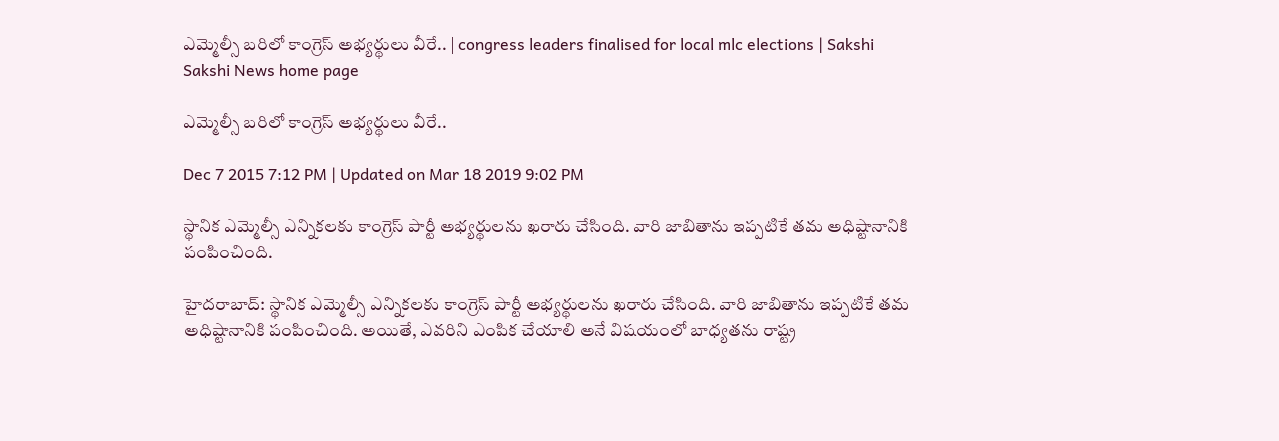ఎమ్మెల్సీ బరిలో కాంగ్రెస్ అభ్యర్థులు వీరే.. | congress leaders finalised for local mlc elections | Sakshi
Sakshi News home page

ఎమ్మెల్సీ బరిలో కాంగ్రెస్ అభ్యర్థులు వీరే..

Dec 7 2015 7:12 PM | Updated on Mar 18 2019 9:02 PM

స్థానిక ఎమ్మెల్సీ ఎన్నికలకు కాంగ్రెస్ పార్టీ అభ్యర్థులను ఖరారు చేసింది. వారి జాబితాను ఇప్పటికే తమ అధిష్టానానికి పంపించింది.

హైదరాబాద్‌: స్థానిక ఎమ్మెల్సీ ఎన్నికలకు కాంగ్రెస్ పార్టీ అభ్యర్థులను ఖరారు చేసింది. వారి జాబితాను ఇప్పటికే తమ అధిష్టానానికి పంపించింది. అయితే, ఎవరిని ఎంపిక చేయాలి అనే విషయంలో బాధ్యతను రాష్ట్ర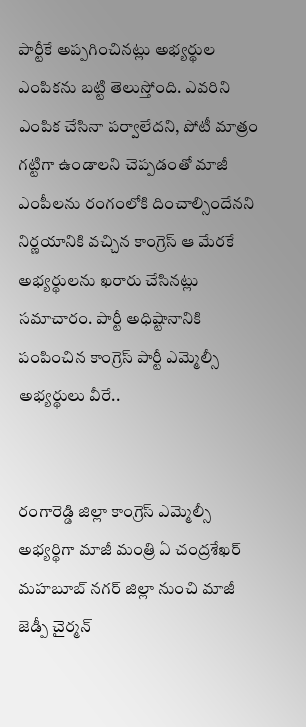పార్టీకే అప్పగించినట్లు అభ్యర్థుల ఎంపికను బట్టి తెలుస్తోంది. ఎవరిని ఎంపిక చేసినా పర్వాలేదని, పోటీ మాత్రం గట్టిగా ఉండాలని చెప్పడంతో మాజీ ఎంపీలను రంగంలోకి దించాల్సిందేనని నిర్ణయానికి వచ్చిన కాంగ్రెస్ ఆ మేరకే అభ్యర్థులను ఖరారు చేసినట్లు సమాచారం. పార్టీ అధిష్టానానికి పంపించిన కాంగ్రెస్ పార్టీ ఎమ్మెల్సీ అభ్యర్థులు వీరే..


రంగారెడ్డి జిల్లా కాంగ్రెస్ ఎమ్మెల్సీ అభ్యర్థిగా మాజీ మంత్రి ఏ చంద్రశేఖర్
మహబూబ్ నగర్ జిల్లా నుంచి మాజీ జెడ్పీ చైర్మన్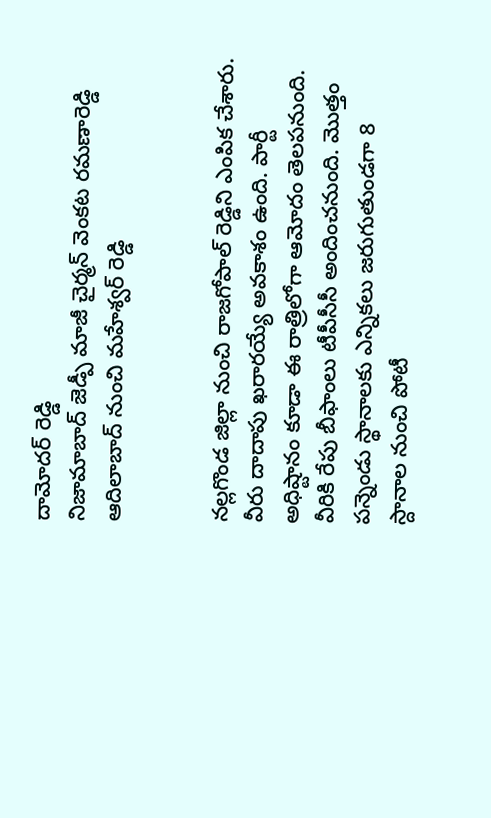దామోదర్ రెడ్డి
నిజామాబాద్ జెడ్పీ మాజీ చైర్మన్ వెంకట రమణారెడ్డి
ఆదిలాబాద్ నుంచి మహేశ్వర్ రెడ్డి


నల్లగొండ జిల్లా నుంచి రాజగోపాల్ రెడ్డిని ఎంపిక చేశారు. వీరు దాదాపు ఖరారయ్యే అవకాశం ఉంది. పార్టీ అధిష్టానం కూడా ఈ రాత్రిలోగా ఆమోదం తెలపనుంది. వీరికి రేపు బీఫాంలు టీపీసీసీ అందించనుంది. మొత్తం పన్నెండు స్థానాలకు ఎన్నికలు జరుగుతుండగా 8 స్దానాల నుంచి పోటీ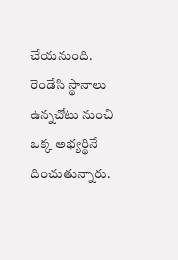చేయనుంది. రెండేసి స్థానాలు ఉన్నచోటు నుంచి ఒక్క అభ్యర్థినే దించుతున్నారు.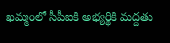ఖమ్మంలో సీపీఐకి అభ్యర్థికి మద్దతు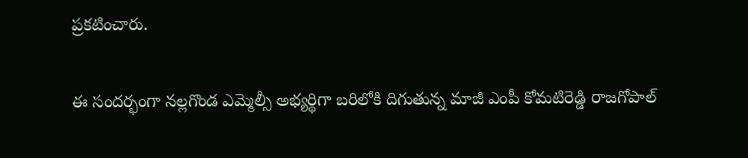ప్రకటించారు.

ఈ సందర్భంగా నల్లగొండ ఎమ్మెల్సీ అభ్యర్థిగా బరిలోకి దిగుతున్న మాజీ ఎంపీ కోమటిరెడ్డి రాజగోపాల్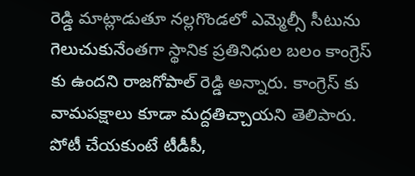రెడ్డి మాట్లాడుతూ నల్లగొండలో ఎమ్మెల్సీ సీటును గెలుచుకునేంతగా స్థానిక ప్రతినిధుల బలం కాంగ్రెస్ కు ఉందని రాజగోపాల్ రెడ్డి అన్నారు. కాంగ్రెస్ కు వామపక్షాలు కూడా మద్దతిచ్చాయని తెలిపారు. పోటీ చేయకుంటే టీడీపీ,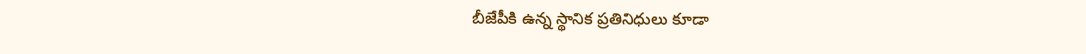బీజేపీకి ఉన్న స్థానిక ప్రతినిధులు కూడా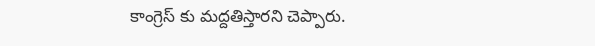కాంగ్రెస్ కు మద్దతిస్తారని చెప్పారు.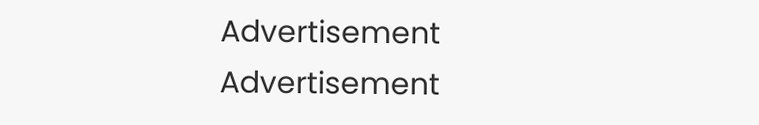Advertisement
Advertisement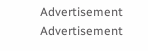Advertisement
Advertisement